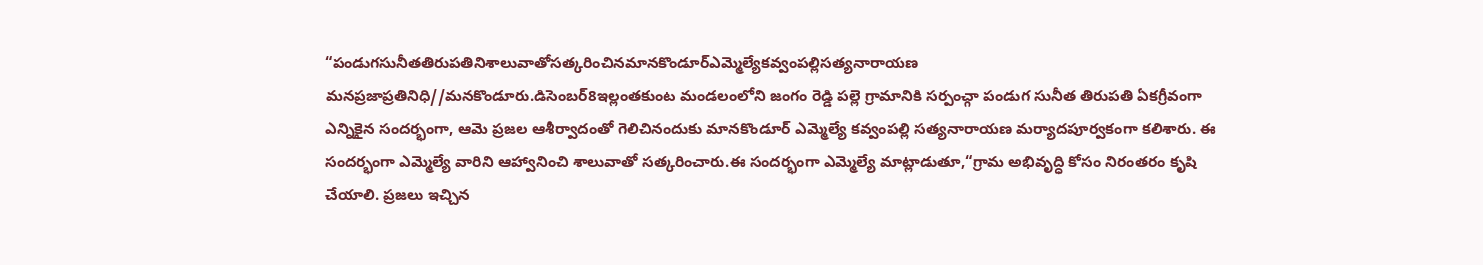“పండుగసునీతతిరుపతినిశాలువాతోసత్కరించినమానకొండూర్ఎమ్మెల్యేకవ్వంపల్లిసత్యనారాయణ
మనప్రజాప్రతినిధి//మనకొండూరు.డిసెంబర్8ఇల్లంతకుంట మండలంలోని జంగం రెడ్డి పల్లె గ్రామానికి సర్పంచ్గా పండుగ సునీత తిరుపతి ఏకగ్రీవంగా ఎన్నికైన సందర్భంగా, ఆమె ప్రజల ఆశీర్వాదంతో గెలిచినందుకు మానకొండూర్ ఎమ్మెల్యే కవ్వంపల్లి సత్యనారాయణ మర్యాదపూర్వకంగా కలిశారు. ఈ సందర్భంగా ఎమ్మెల్యే వారిని ఆహ్వానించి శాలువాతో సత్కరించారు.ఈ సందర్భంగా ఎమ్మెల్యే మాట్లాడుతూ,“గ్రామ అభివృద్ధి కోసం నిరంతరం కృషి చేయాలి. ప్రజలు ఇచ్చిన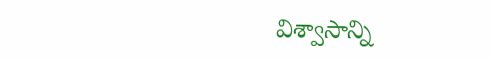విశ్వాసాన్ని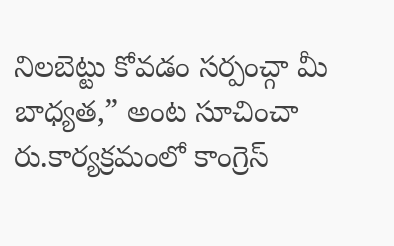నిలబెట్టు కోవడం సర్పంచ్గా మీ బాధ్యత,” అంట సూచించా రు.కార్యక్రమంలో కాంగ్రెస్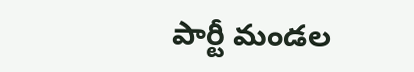పార్టీ మండల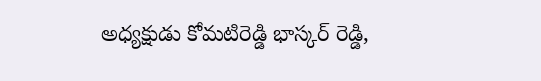అధ్యక్షుడు కోమటిరెడ్డి భాస్కర్ రెడ్డి,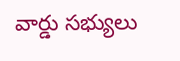వార్డు సభ్యులు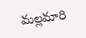మల్లమారి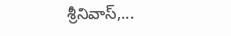శ్రీనివాస్,...